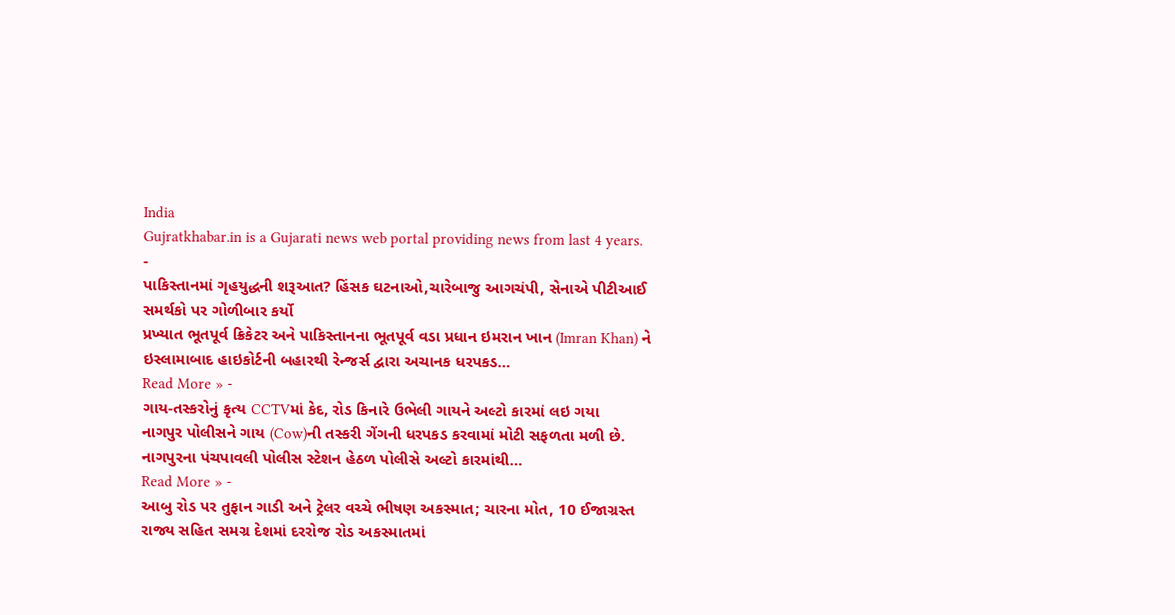India
Gujratkhabar.in is a Gujarati news web portal providing news from last 4 years.
-
પાકિસ્તાનમાં ગૃહયુદ્ધની શરૂઆત? હિંસક ઘટનાઓ,ચારેબાજુ આગચંપી, સેનાએ પીટીઆઈ સમર્થકો પર ગોળીબાર કર્યો
પ્રખ્યાત ભૂતપૂર્વ ક્રિકેટર અને પાકિસ્તાનના ભૂતપૂર્વ વડા પ્રધાન ઇમરાન ખાન (Imran Khan) ને ઇસ્લામાબાદ હાઇકોર્ટની બહારથી રેન્જર્સ દ્વારા અચાનક ધરપકડ…
Read More » -
ગાય-તસ્કરોનું કૃત્ય CCTVમાં કેદ, રોડ કિનારે ઉભેલી ગાયને અલ્ટો કારમાં લઇ ગયા
નાગપુર પોલીસને ગાય (Cow)ની તસ્કરી ગેંગની ધરપકડ કરવામાં મોટી સફળતા મળી છે. નાગપુરના પંચપાવલી પોલીસ સ્ટેશન હેઠળ પોલીસે અલ્ટો કારમાંથી…
Read More » -
આબુ રોડ પર તુફાન ગાડી અને ટ્રેલર વચ્ચે ભીષણ અકસ્માત; ચારના મોત, 10 ઈજાગ્રસ્ત
રાજ્ય સહિત સમગ્ર દેશમાં દરરોજ રોડ અકસ્માતમાં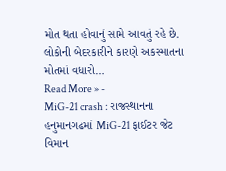મોત થતા હોવાનું સામે આવતું રહે છે. લોકોની બેદરકારીને કારણે અકસ્માતના મોતમાં વધારો…
Read More » -
MiG-21 crash : રાજસ્થાનના હનુમાનગઢમાં MiG-21 ફાઈટર જેટ વિમાન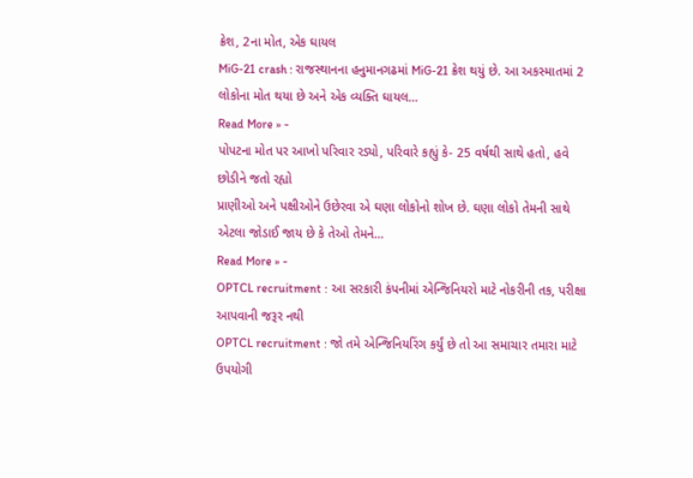ક્રેશ, 2ના મોત, એક ઘાયલ
MiG-21 crash : રાજસ્થાનના હનુમાનગઢમાં MiG-21 ક્રેશ થયું છે. આ અકસ્માતમાં 2 લોકોના મોત થયા છે અને એક વ્યક્તિ ઘાયલ…
Read More » -
પોપટના મોત પર આખો પરિવાર રડ્યો, પરિવારે કહ્યું કે- 25 વર્ષથી સાથે હતો, હવે છોડીને જતો રહ્યો
પ્રાણીઓ અને પક્ષીઓને ઉછેરવા એ ઘણા લોકોનો શોખ છે. ઘણા લોકો તેમની સાથે એટલા જોડાઈ જાય છે કે તેઓ તેમને…
Read More » -
OPTCL recruitment : આ સરકારી કંપનીમાં એન્જિનિયરો માટે નોકરીની તક, પરીક્ષા આપવાની જરૂર નથી
OPTCL recruitment : જો તમે એન્જિનિયરિંગ કર્યું છે તો આ સમાચાર તમારા માટે ઉપયોગી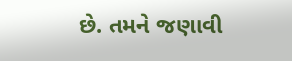છે. તમને જણાવી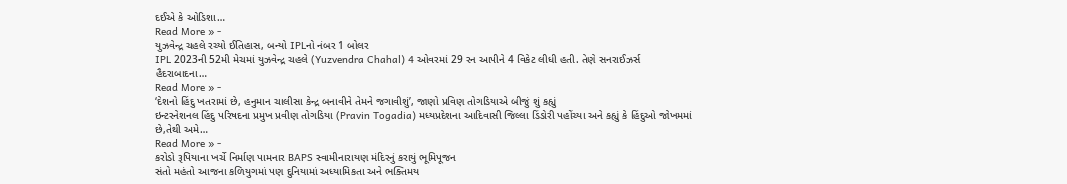દઈએ કે ઓડિશા…
Read More » -
યુઝવેન્દ્ર ચહલે રચ્યો ઈતિહાસ, બન્યો IPLનો નંબર 1 બોલર
IPL 2023ની 52મી મેચમાં યુઝવેન્દ્ર ચહલે (Yuzvendra Chahal) 4 ઓવરમાં 29 રન આપીને 4 વિકેટ લીધી હતી. તેણે સનરાઈઝર્સ હૈદરાબાદના…
Read More » -
‘દેશનો હિંદુ ખતરામાં છે, હનુમાન ચાલીસા કેન્દ્ર બનાવીને તેમને જગાવીશું’, જાણો પ્રવિણ તોગડિયાએ બીજું શું કહ્યું
ઇન્ટરનેશનલ હિંદુ પરિષદના પ્રમુખ પ્રવીણ તોગડિયા (Pravin Togadia) મધ્યપ્રદેશના આદિવાસી જિલ્લા ડિંડોરી પહોંચ્યા અને કહ્યું કે હિંદુઓ જોખમમાં છે,તેથી અમે…
Read More » -
કરોડો રૂપિયાના ખર્ચે નિર્માણ પામનાર BAPS સ્વામીનારાયણ મંદિરનું કરાયું ભૂમિપૂજન
સંતો મહંતો આજના કળિયુગમાં પણ દુનિયામાં અધ્યામિકતા અને ભક્તિમય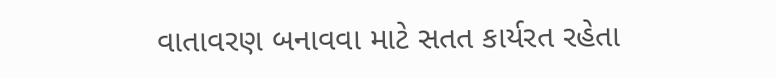વાતાવરણ બનાવવા માટે સતત કાર્યરત રહેતા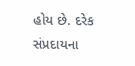હોય છે. દરેક સંપ્રદાયના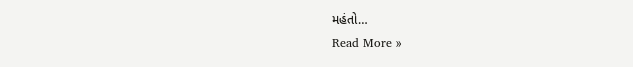મહંતો…
Read More »